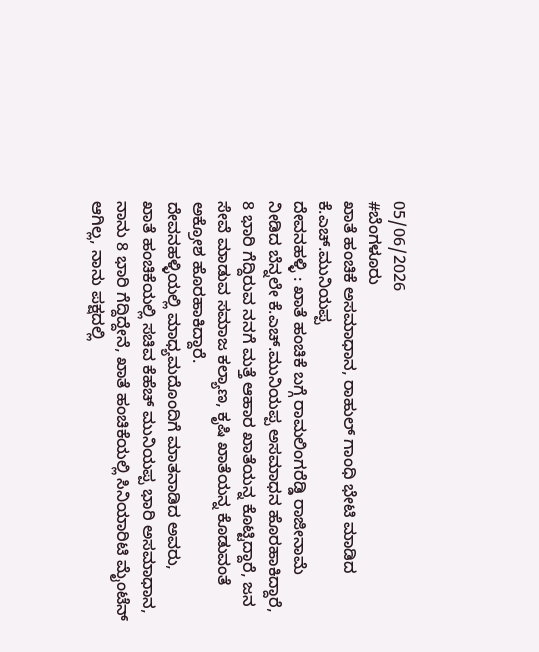05/06/2026
#ಬೆಂಗಳೂರು
ಖಾತೆ ಹಂಚಿಕೆ ಅಸಮಾಧಾನ, ರಾಹುಲ್ ಗಾಂಧಿ ಭೇಟಿ ಮಾಡಿದ ಕೆ.ಎಚ್.ಮುನಿಯಪ್ಪ
ದೇವನಹಳ್ಳಿ : ಖಾತೆ ಹಂಚಿಕೆ ಬಗ್ಗೆ ರಾಮಲಿಂಗರೆಡ್ಡಿ ರಾಜೀನಾಮೆ ನೀಡಿದ ಬೆನ್ನಲೇ ಕೆ.ಎಚ್.ಮುನಿಯಪ್ಪ ಅಸಮಾಧನ ಹೊರಹಾಕಿದ್ದಾರೆ, 8 ಭಾರಿ ಗೆದ್ದಿರುವ ನನಗೆ ಮತ್ತೆ ಆಹಾರ ಖಾತೆಯನ್ನ ಕೊಟ್ಟಿದ್ದಾರೆ, ಜನ ಸೇವೆ ಮಾಡುವ ಸಮಾಜ ಕಲ್ಯಾಣ, ಕೃಷಿ ಖಾತೆಯನ್ನ ಕೊಡುವಂತೆ ಅಕ್ರೋಶ ಹೊರಹಾಕಿದ್ದಾರೆ.
ದೇವನಹಳ್ಳಿಯಲ್ಲಿ ಮಾಧ್ಯಮದೊಂದಿಗೆ ಮಾತನಾಡಿದ ಅವರು,
ಖಾತೆ ಹಂಚಿಕೆಯಲ್ಲಿ ಸಚಿವ ಕೆಹೆಚ್ ಮುನಿಯಪ್ಪ ಭಾರಿ ಅಸಮಾಧಾನ, ನಾನು 8 ಭಾರಿ ಗೆದ್ದಿದ್ದೇನೆ, ಖಾತೆ ಹಂಚಿಕೆಯಲ್ಲಿ ಸಿನಿಯಾರಿಟಿ ಮೈಂಟೆನ್ ಆಗಿಲ್ಲ, ನಾನು ಪಕ್ಷದಲ್ಲಿ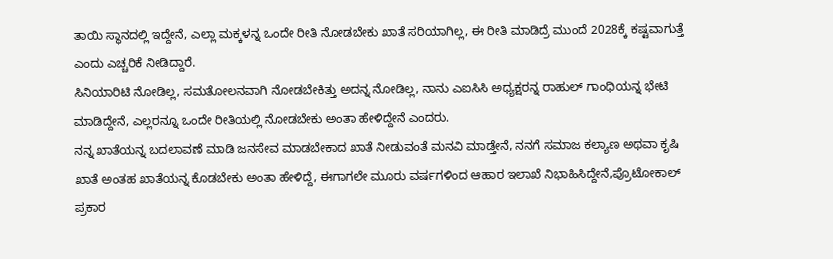ತಾಯಿ ಸ್ಥಾನದಲ್ಲಿ ಇದ್ದೇನೆ, ಎಲ್ಲಾ ಮಕ್ಕಳನ್ನ ಒಂದೇ ರೀತಿ ನೋಡಬೇಕು ಖಾತೆ ಸರಿಯಾಗಿಲ್ಲ, ಈ ರೀತಿ ಮಾಡಿದ್ರೆ ಮುಂದೆ 2028ಕ್ಕೆ ಕಷ್ಟವಾಗುತ್ತೆ ಎಂದು ಎಚ್ಚರಿಕೆ ನೀಡಿದ್ದಾರೆ.
ಸಿನಿಯಾರಿಟಿ ನೋಡಿಲ್ಲ, ಸಮತೋಲನವಾಗಿ ನೋಡಬೇಕಿತ್ತು ಅದನ್ನ ನೋಡಿಲ್ಲ, ನಾನು ಎಐಸಿಸಿ ಅಧ್ಯಕ್ಷರನ್ನ ರಾಹುಲ್ ಗಾಂಧಿಯನ್ನ ಭೇಟಿ ಮಾಡಿದ್ದೇನೆ, ಎಲ್ಲರನ್ನೂ ಒಂದೇ ರೀತಿಯಲ್ಲಿ ನೋಡಬೇಕು ಅಂತಾ ಹೇಳಿದ್ದೇನೆ ಎಂದರು.
ನನ್ನ ಖಾತೆಯನ್ನ ಬದಲಾವಣೆ ಮಾಡಿ ಜನಸೇವ ಮಾಡಬೇಕಾದ ಖಾತೆ ನೀಡುವಂತೆ ಮನವಿ ಮಾಡ್ತೇನೆ, ನನಗೆ ಸಮಾಜ ಕಲ್ಯಾಣ ಅಥವಾ ಕೃಷಿ ಖಾತೆ ಅಂತಹ ಖಾತೆಯನ್ನ ಕೊಡಬೇಕು ಅಂತಾ ಹೇಳಿದ್ದೆ, ಈಗಾಗಲೇ ಮೂರು ವರ್ಷಗಳಿಂದ ಆಹಾರ ಇಲಾಖೆ ನಿಭಾಹಿಸಿದ್ದೇನೆ,ಪ್ರೊಟೋಕಾಲ್ ಪ್ರಕಾರ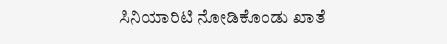ಸಿನಿಯಾರಿಟಿ ನೋಡಿಕೊಂಡು ಖಾತೆ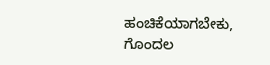ಹಂಚಿಕೆಯಾಗಬೇಕು, ಗೊಂದಲ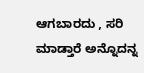ಆಗಬಾರದು , ಸರಿ ಮಾಡ್ತಾರೆ ಅನ್ನೊದನ್ನ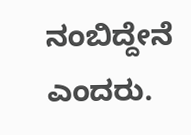ನಂಬಿದ್ದೇನೆ ಎಂದರು.